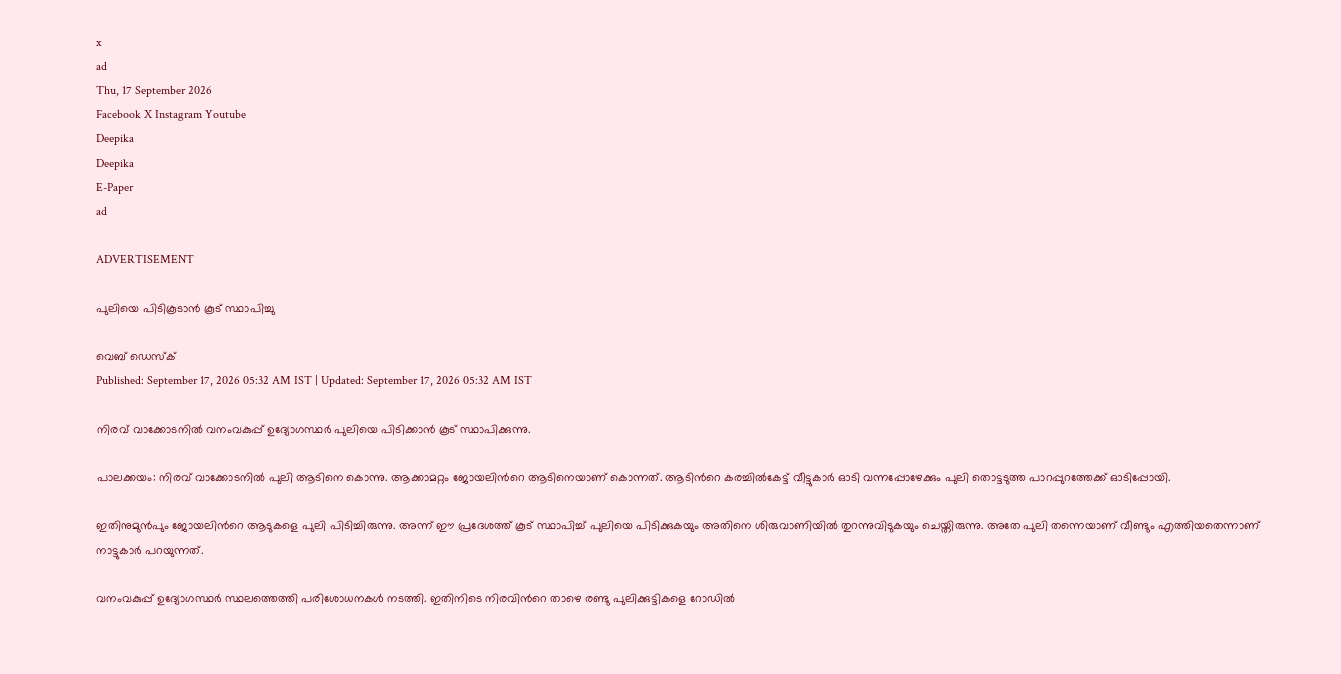x
ad
Thu, 17 September 2026
Facebook X Instagram Youtube
Deepika
Deepika
E-Paper
ad

ADVERTISEMENT

പുലിയെ പിടികൂടാൻ കൂട് സ്ഥാപിച്ചു

വെബ് ഡെസ്ക്
Published: September 17, 2026 05:32 AM IST | Updated: September 17, 2026 05:32 AM IST

നിരവ് വാക്കോടനിൽ വനംവകുപ്പ് ഉദ്യോഗസ്ഥർ പുലിയെ പിടിക്കാൻ കൂട് സ്ഥാപിക്കുന്നു.

പാലക്കയം: നിരവ് വാക്കോടനിൽ പുലി ആടിനെ കൊന്നു. ആക്കാമറ്റം ജോയലിന്‍റെ ആടിനെയാണ് കൊന്നത്. ആടിന്‍റെ കരച്ചിൽകേട്ട് വീട്ടുകാർ ഓടി വന്നപ്പോഴേക്കും പുലി തൊട്ടടുത്ത പാറപ്പുറത്തേക്ക് ഓടിപ്പോയി.

ഇതിനുമുൻപും ജോയലിന്‍റെ ആടുകളെ പുലി പിടിച്ചിരുന്നു. അന്ന് ഈ പ്രദേശത്ത് കൂട് സ്ഥാപിച്ച് പുലിയെ പിടിക്കുകയും അതിനെ ശിരുവാണിയിൽ തുറന്നുവിടുകയും ചെയ്തിരുന്നു. അതേ പുലി തന്നെയാണ് വീണ്ടും എത്തിയതെന്നാണ് നാട്ടുകാർ പറയുന്നത്.

വനംവകുപ്പ് ഉദ്യോഗസ്ഥർ സ്ഥലത്തെത്തി പരിശോധനകൾ നടത്തി. ഇതിനിടെ നിരവിന്‍റെ താഴെ രണ്ടു പുലിക്കുട്ടികളെ റോഡിൽ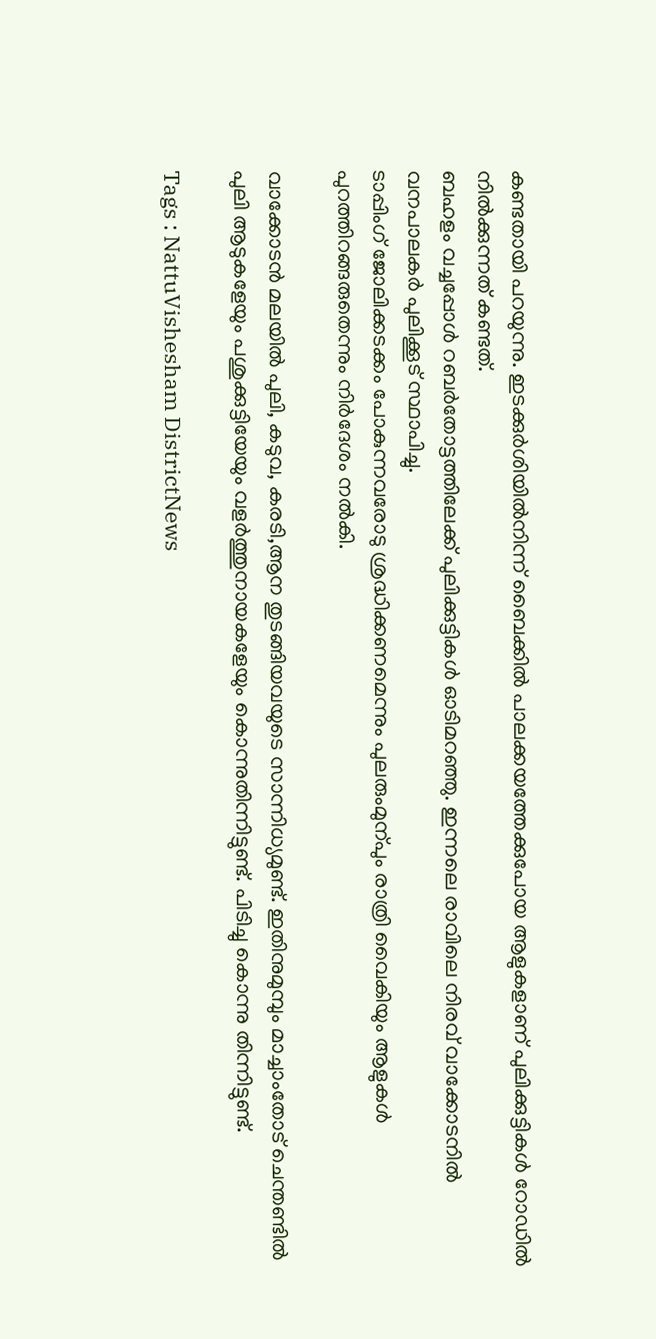കണ്ടതായി പറയുന്നു. ഇടക്കുർശിയിൽനിന്ന് ബൈക്കിൽ പാലക്കയത്തേക്കുപോയ ആളുകളാണ് പുലിക്കുട്ടികൾ റോഡിൽ നിൽക്കുന്നത് കണ്ടത്.
ബഹളം വച്ചപ്പോൾ റബർതോട്ടത്തിലേക്ക് പുലിക്കുട്ടികൾ ഓടിമറഞ്ഞു. ഇന്നലെ രാവിലെ നിരവ് വാക്കോടനിൽ വനപാലകർ പുലിക്കൂട് സ്ഥാപിച്ചു.
ടാപ്പിംഗ് ജോലിക്കടക്കം പോകുന്നവരോടു ശ്രദ്ധിക്കണമെന്നും പുലരുംമുന്പും രാത്രി വൈകിയും ആളുകൾ പുറത്തിറങ്ങരുതെന്നും നിർദേശം നൽകി.

വാക്കോടൻ മലയിൽ പുലി, കടുവ, കരടി,ആന തുടങ്ങിയവയുടെ സാന്നിധ്യമുണ്ട്. ഇതിനുമുമ്പും മാച്ചാംതോട് ചെന്തണ്ടിൽ പുലി ആടുകളേയും പശുക്കുട്ടിയേയും വളർത്തുനായകളേയും കൊന്നുതിന്നിട്ടുണ്ട്. പിടിച്ചു കൊന്നു തിന്നിട്ടുണ്ട്.

Tags : NattuVishesham DistrictNews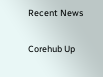Recent News

Corehub Up